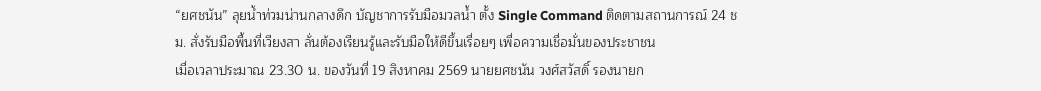“ยศชนัน” ลุยน้ำท่วมน่านกลางดึก บัญชาการรับมือมวลน้ำ ตั้ง Single Command ติดตามสถานการณ์ 24 ชม. สั่งรับมือพื้นที่เวียงสา ลั่นต้องเรียนรู้และรับมือให้ดีขึ้นเรื่อยๆ เพื่อความเชื่อมั่นของประชาชน
เมื่อเวลาประมาณ 23.30 น. ของวันที่ 19 สิงหาคม 2569 นายยศชนัน วงศ์สวัสดิ์ รองนายก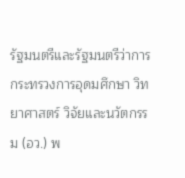รัฐมนตรีและรัฐมนตรีว่าการกระทรวงการอุดมศึกษา วิทยาศาสตร์ วิจัยและนวัตกรรม (อว.) พ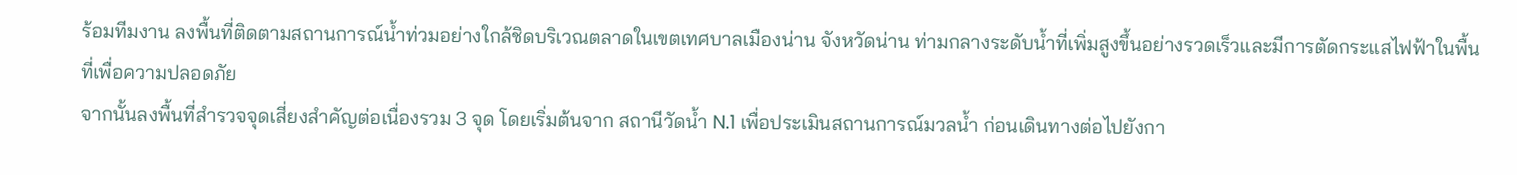ร้อมทีมงาน ลงพื้นที่ติดตามสถานการณ์น้ำท่วมอย่างใกล้ชิดบริเวณตลาดในเขตเทศบาลเมืองน่าน จังหวัดน่าน ท่ามกลางระดับน้ำที่เพิ่มสูงขึ้นอย่างรวดเร็วและมีการตัดกระแสไฟฟ้าในพื้นที่เพื่อความปลอดภัย
จากนั้นลงพื้นที่สำรวจจุดเสี่ยงสำคัญต่อเนื่องรวม 3 จุด โดยเริ่มต้นจาก สถานีวัดน้ำ N.1 เพื่อประเมินสถานการณ์มวลน้ำ ก่อนเดินทางต่อไปยังกา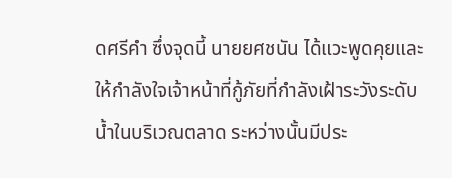ดศรีคำ ซึ่งจุดนี้ นายยศชนัน ได้แวะพูดคุยและให้กำลังใจเจ้าหน้าที่กู้ภัยที่กำลังเฝ้าระวังระดับน้ำในบริเวณตลาด ระหว่างนั้นมีประ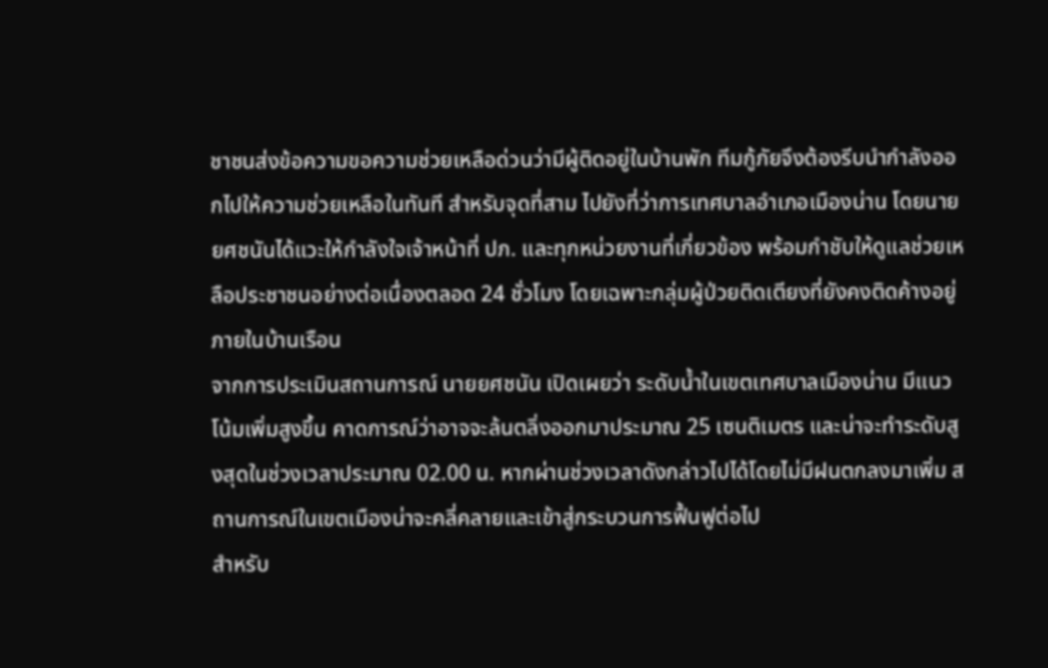ชาชนส่งข้อความขอความช่วยเหลือด่วนว่ามีผู้ติดอยู่ในบ้านพัก ทีมกู้ภัยจึงต้องรีบนำกำลังออกไปให้ความช่วยเหลือในทันที สำหรับจุดที่สาม ไปยังที่ว่าการเทศบาลอำเภอเมืองน่าน โดยนายยศชนันได้แวะให้กำลังใจเจ้าหน้าที่ ปภ. และทุกหน่วยงานที่เกี่ยวข้อง พร้อมกำชับให้ดูแลช่วยเหลือประชาชนอย่างต่อเนื่องตลอด 24 ชั่วโมง โดยเฉพาะกลุ่มผู้ป่วยติดเตียงที่ยังคงติดค้างอยู่ภายในบ้านเรือน
จากการประเมินสถานการณ์ นายยศชนัน เปิดเผยว่า ระดับน้ำในเขตเทศบาลเมืองน่าน มีแนวโน้มเพิ่มสูงขึ้น คาดการณ์ว่าอาจจะล้นตลิ่งออกมาประมาณ 25 เซนติเมตร และน่าจะทำระดับสูงสุดในช่วงเวลาประมาณ 02.00 น. หากผ่านช่วงเวลาดังกล่าวไปได้โดยไม่มีฝนตกลงมาเพิ่ม สถานการณ์ในเขตเมืองน่าจะคลี่คลายและเข้าสู่กระบวนการฟื้นฟูต่อไป
สำหรับ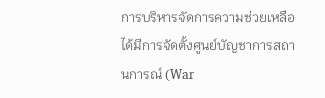การบริหารจัดการความช่วยเหลือ ได้มีการจัดตั้งศูนย์บัญชาการสถานการณ์ (War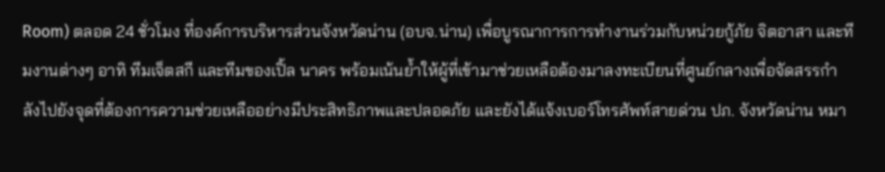Room) ตลอด 24 ชั่วโมง ที่องค์การบริหารส่วนจังหวัดน่าน (อบจ.น่าน) เพื่อบูรณาการการทำงานร่วมกับหน่วยกู้ภัย จิตอาสา และทีมงานต่างๆ อาทิ ทีมเจ็ตสกี และทีมของเปิ้ล นาคร พร้อมเน้นย้ำให้ผู้ที่เข้ามาช่วยเหลือต้องมาลงทะเบียนที่ศูนย์กลางเพื่อจัดสรรกำลังไปยังจุดที่ต้องการความช่วยเหลืออย่างมีประสิทธิภาพและปลอดภัย และยังได้แจ้งเบอร์โทรศัพท์สายด่วน ปภ. จังหวัดน่าน หมา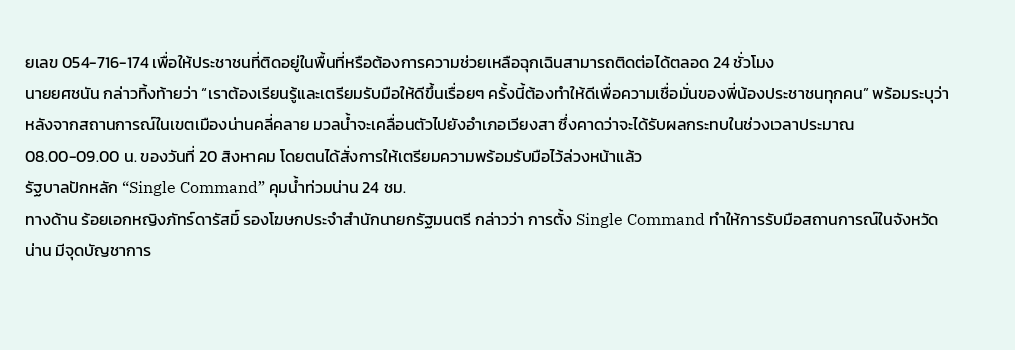ยเลข 054-716-174 เพื่อให้ประชาชนที่ติดอยู่ในพื้นที่หรือต้องการความช่วยเหลือฉุกเฉินสามารถติดต่อได้ตลอด 24 ชั่วโมง
นายยศชนัน กล่าวทิ้งท้ายว่า “เราต้องเรียนรู้และเตรียมรับมือให้ดีขึ้นเรื่อยๆ ครั้งนี้ต้องทำให้ดีเพื่อความเชื่อมั่นของพี่น้องประชาชนทุกคน” พร้อมระบุว่า หลังจากสถานการณ์ในเขตเมืองน่านคลี่คลาย มวลน้ำจะเคลื่อนตัวไปยังอำเภอเวียงสา ซึ่งคาดว่าจะได้รับผลกระทบในช่วงเวลาประมาณ 08.00-09.00 น. ของวันที่ 20 สิงหาคม โดยตนได้สั่งการให้เตรียมความพร้อมรับมือไว้ล่วงหน้าแล้ว
รัฐบาลปักหลัก “Single Command” คุมน้ำท่วมน่าน 24 ชม.
ทางด้าน ร้อยเอกหญิงภัทร์ดารัสมิ์ รองโฆษกประจำสำนักนายกรัฐมนตรี กล่าวว่า การตั้ง Single Command ทำให้การรับมือสถานการณ์ในจังหวัดน่าน มีจุดบัญชาการ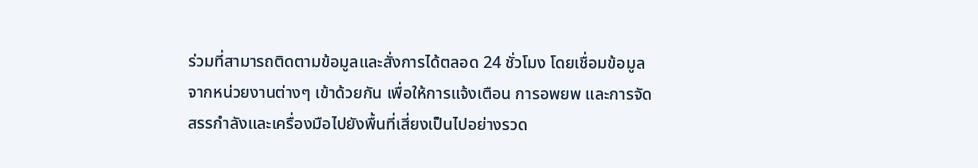ร่วมที่สามารถติดตามข้อมูลและสั่งการได้ตลอด 24 ชั่วโมง โดยเชื่อมข้อมูลจากหน่วยงานต่างๆ เข้าด้วยกัน เพื่อให้การแจ้งเตือน การอพยพ และการจัดสรรกำลังและเครื่องมือไปยังพื้นที่เสี่ยงเป็นไปอย่างรวด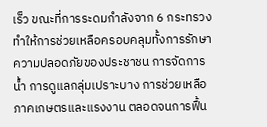เร็ว ขณะที่การระดมกำลังจาก 6 กระทรวงทำให้การช่วยเหลือครอบคลุมทั้งการรักษาความปลอดภัยของประชาชน การจัดการน้ำ การดูแลกลุ่มเปราะบาง การช่วยเหลือภาคเกษตรและแรงงาน ตลอดจนการฟื้น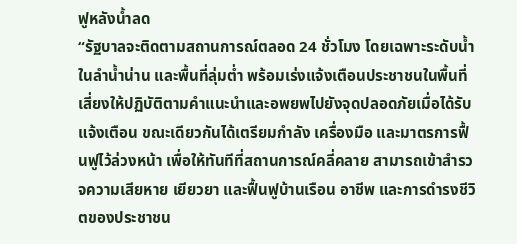ฟูหลังน้ำลด
“รัฐบาลจะติดตามสถานการณ์ตลอด 24 ชั่วโมง โดยเฉพาะระดับน้ำในลำน้ำน่าน และพื้นที่ลุ่มต่ำ พร้อมเร่งแจ้งเตือนประชาชนในพื้นที่เสี่ยงให้ปฏิบัติตามคำแนะนำและอพยพไปยังจุดปลอดภัยเมื่อได้รับแจ้งเตือน ขณะเดียวกันได้เตรียมกำลัง เครื่องมือ และมาตรการฟื้นฟูไว้ล่วงหน้า เพื่อให้ทันทีที่สถานการณ์คลี่คลาย สามารถเข้าสำรวจความเสียหาย เยียวยา และฟื้นฟูบ้านเรือน อาชีพ และการดำรงชีวิตของประชาชน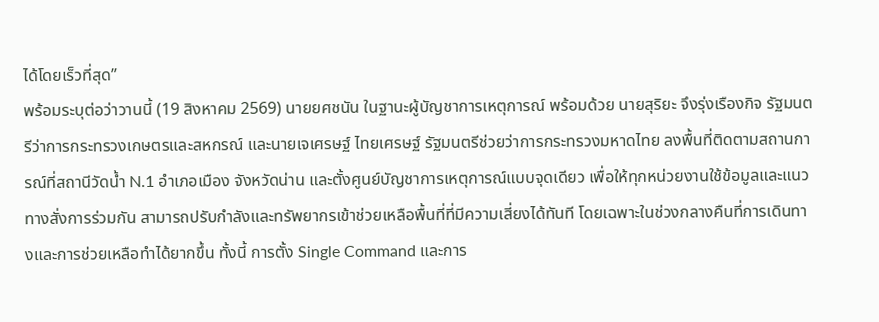ได้โดยเร็วที่สุด”
พร้อมระบุต่อว่าวานนี้ (19 สิงหาคม 2569) นายยศชนัน ในฐานะผู้บัญชาการเหตุการณ์ พร้อมด้วย นายสุริยะ จึงรุ่งเรืองกิจ รัฐมนตรีว่าการกระทรวงเกษตรและสหกรณ์ และนายเจเศรษฐ์ ไทยเศรษฐ์ รัฐมนตรีช่วยว่าการกระทรวงมหาดไทย ลงพื้นที่ติดตามสถานการณ์ที่สถานีวัดน้ำ N.1 อำเภอเมือง จังหวัดน่าน และตั้งศูนย์บัญชาการเหตุการณ์แบบจุดเดียว เพื่อให้ทุกหน่วยงานใช้ข้อมูลและแนวทางสั่งการร่วมกัน สามารถปรับกำลังและทรัพยากรเข้าช่วยเหลือพื้นที่ที่มีความเสี่ยงได้ทันที โดยเฉพาะในช่วงกลางคืนที่การเดินทางและการช่วยเหลือทำได้ยากขึ้น ทั้งนี้ การตั้ง Single Command และการ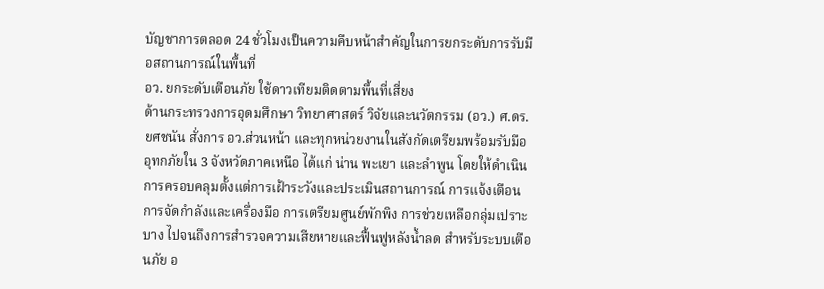บัญชาการตลอด 24 ชั่วโมงเป็นความคืบหน้าสำคัญในการยกระดับการรับมือสถานการณ์ในพื้นที่
อว. ยกระดับเตือนภัย ใช้ดาวเทียมติดตามพื้นที่เสี่ยง
ด้านกระทรวงการอุดมศึกษา วิทยาศาสตร์ วิจัยและนวัตกรรม (อว.) ศ.ดร.ยศชนัน สั่งการ อว.ส่วนหน้า และทุกหน่วยงานในสังกัดเตรียมพร้อมรับมืออุทกภัยใน 3 จังหวัดภาคเหนือ ได้แก่ น่าน พะเยา และลำพูน โดยให้ดำเนินการครอบคลุมตั้งแต่การเฝ้าระวังและประเมินสถานการณ์ การแจ้งเตือน การจัดกำลังและเครื่องมือ การเตรียมศูนย์พักพิง การช่วยเหลือกลุ่มเปราะบาง ไปจนถึงการสำรวจความเสียหายและฟื้นฟูหลังน้ำลด สำหรับระบบเตือนภัย อ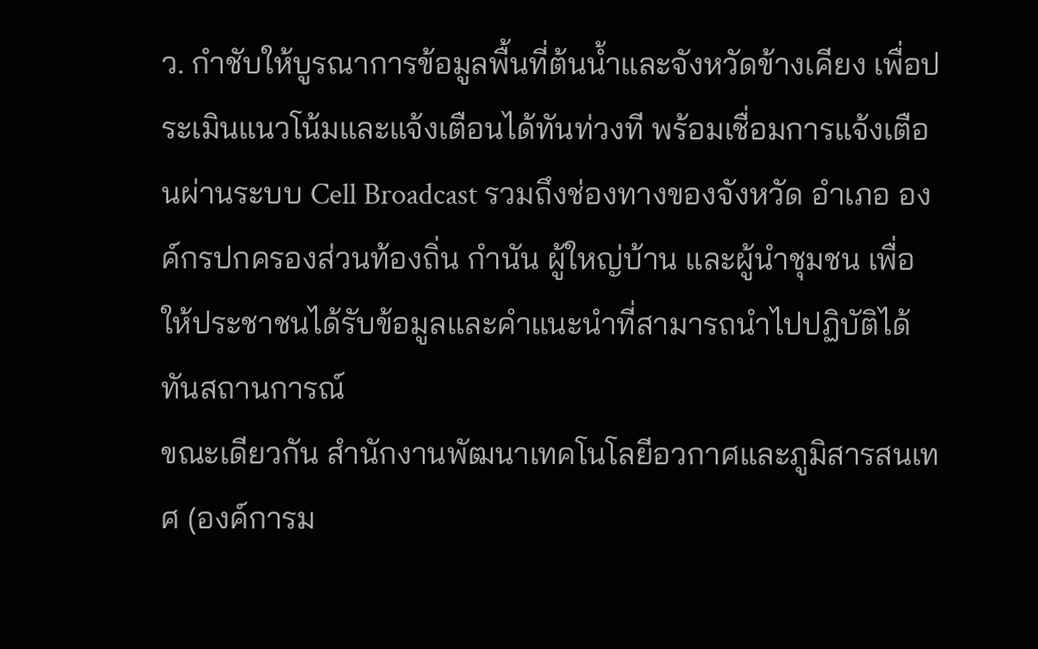ว. กำชับให้บูรณาการข้อมูลพื้นที่ต้นน้ำและจังหวัดข้างเคียง เพื่อประเมินแนวโน้มและแจ้งเตือนได้ทันท่วงที พร้อมเชื่อมการแจ้งเตือนผ่านระบบ Cell Broadcast รวมถึงช่องทางของจังหวัด อำเภอ องค์กรปกครองส่วนท้องถิ่น กำนัน ผู้ใหญ่บ้าน และผู้นำชุมชน เพื่อให้ประชาชนได้รับข้อมูลและคำแนะนำที่สามารถนำไปปฏิบัติได้ทันสถานการณ์
ขณะเดียวกัน สำนักงานพัฒนาเทคโนโลยีอวกาศและภูมิสารสนเทศ (องค์การม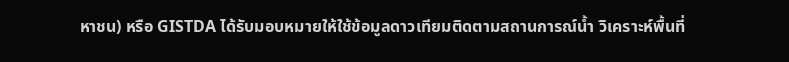หาชน) หรือ GISTDA ได้รับมอบหมายให้ใช้ข้อมูลดาวเทียมติดตามสถานการณ์น้ำ วิเคราะห์พื้นที่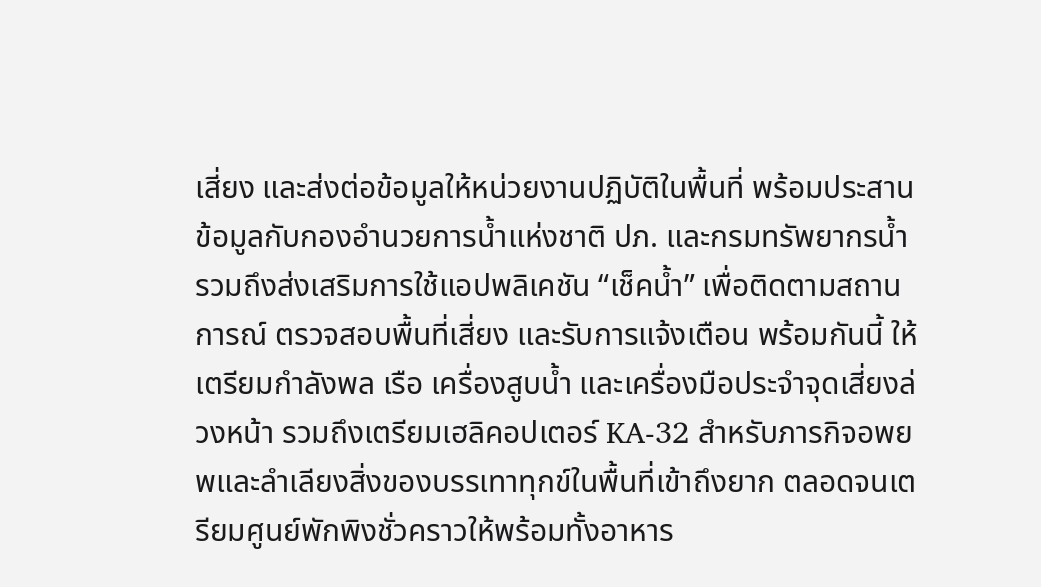เสี่ยง และส่งต่อข้อมูลให้หน่วยงานปฏิบัติในพื้นที่ พร้อมประสานข้อมูลกับกองอำนวยการน้ำแห่งชาติ ปภ. และกรมทรัพยากรน้ำ รวมถึงส่งเสริมการใช้แอปพลิเคชัน “เช็คน้ำ” เพื่อติดตามสถานการณ์ ตรวจสอบพื้นที่เสี่ยง และรับการแจ้งเตือน พร้อมกันนี้ ให้เตรียมกำลังพล เรือ เครื่องสูบน้ำ และเครื่องมือประจำจุดเสี่ยงล่วงหน้า รวมถึงเตรียมเฮลิคอปเตอร์ KA-32 สำหรับภารกิจอพยพและลำเลียงสิ่งของบรรเทาทุกข์ในพื้นที่เข้าถึงยาก ตลอดจนเตรียมศูนย์พักพิงชั่วคราวให้พร้อมทั้งอาหาร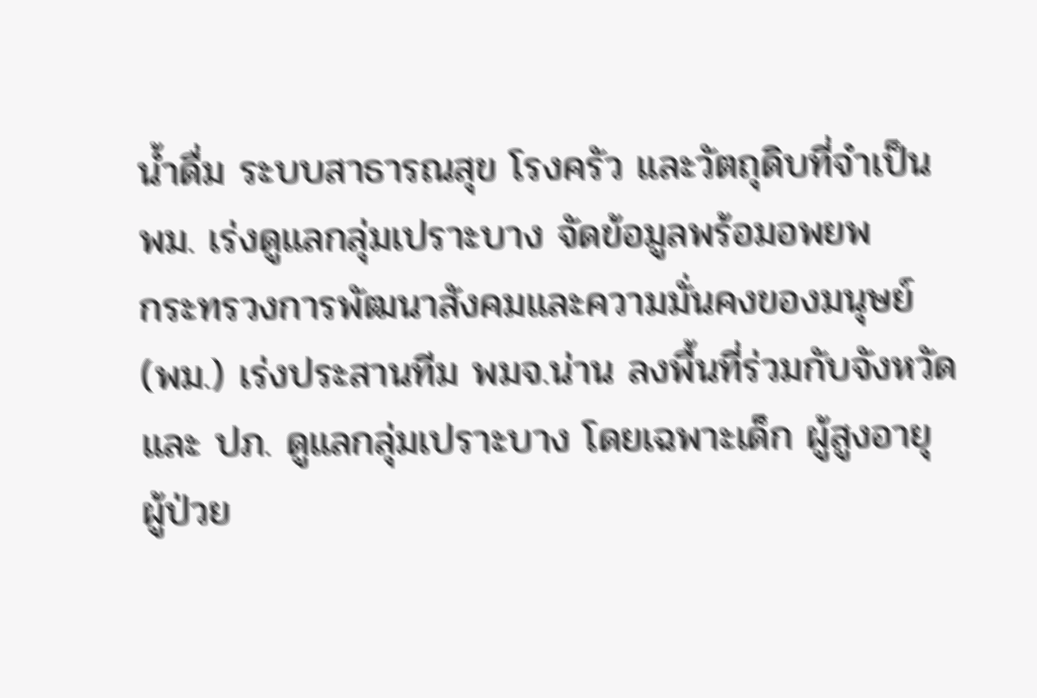น้ำดื่ม ระบบสาธารณสุข โรงครัว และวัตถุดิบที่จำเป็น
พม. เร่งดูแลกลุ่มเปราะบาง จัดข้อมูลพร้อมอพยพ
กระทรวงการพัฒนาสังคมและความมั่นคงของมนุษย์ (พม.) เร่งประสานทีม พมจ.น่าน ลงพื้นที่ร่วมกับจังหวัดและ ปภ. ดูแลกลุ่มเปราะบาง โดยเฉพาะเด็ก ผู้สูงอายุ ผู้ป่วย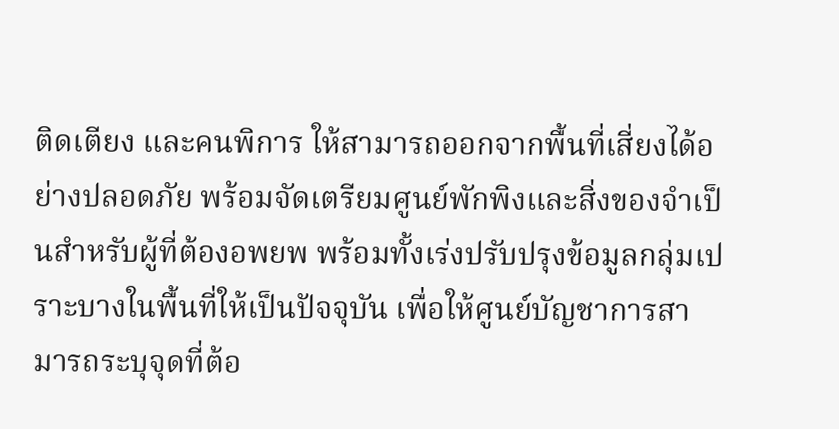ติดเตียง และคนพิการ ให้สามารถออกจากพื้นที่เสี่ยงได้อย่างปลอดภัย พร้อมจัดเตรียมศูนย์พักพิงและสิ่งของจำเป็นสำหรับผู้ที่ต้องอพยพ พร้อมทั้งเร่งปรับปรุงข้อมูลกลุ่มเปราะบางในพื้นที่ให้เป็นปัจจุบัน เพื่อให้ศูนย์บัญชาการสามารถระบุจุดที่ต้อ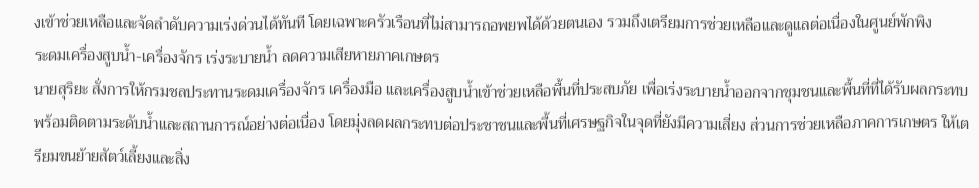งเข้าช่วยเหลือและจัดลำดับความเร่งด่วนได้ทันที โดยเฉพาะครัวเรือนที่ไม่สามารถอพยพได้ด้วยตนเอง รวมถึงเตรียมการช่วยเหลือและดูแลต่อเนื่องในศูนย์พักพิง
ระดมเครื่องสูบน้ำ-เครื่องจักร เร่งระบายน้ำ ลดความเสียหายภาคเกษตร
นายสุริยะ สั่งการให้กรมชลประทานระดมเครื่องจักร เครื่องมือ และเครื่องสูบน้ำเข้าช่วยเหลือพื้นที่ประสบภัย เพื่อเร่งระบายน้ำออกจากชุมชนและพื้นที่ที่ได้รับผลกระทบ พร้อมติดตามระดับน้ำและสถานการณ์อย่างต่อเนื่อง โดยมุ่งลดผลกระทบต่อประชาชนและพื้นที่เศรษฐกิจในจุดที่ยังมีความเสี่ยง ส่วนการช่วยเหลือภาคการเกษตร ให้เตรียมขนย้ายสัตว์เลี้ยงและสิ่ง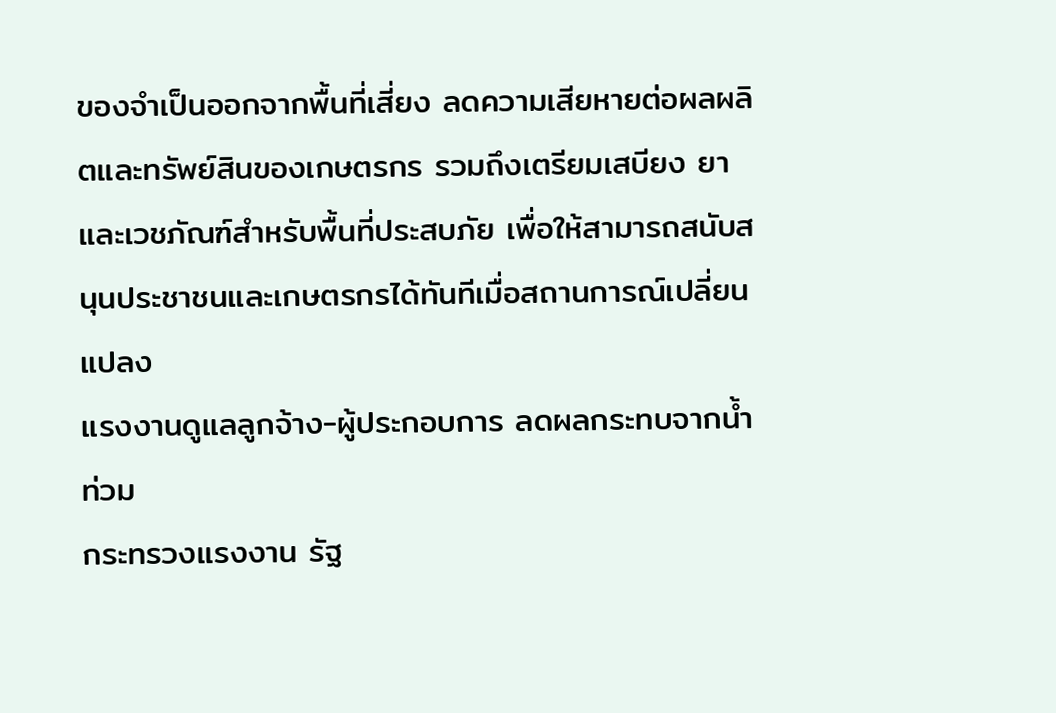ของจำเป็นออกจากพื้นที่เสี่ยง ลดความเสียหายต่อผลผลิตและทรัพย์สินของเกษตรกร รวมถึงเตรียมเสบียง ยา และเวชภัณฑ์สำหรับพื้นที่ประสบภัย เพื่อให้สามารถสนับสนุนประชาชนและเกษตรกรได้ทันทีเมื่อสถานการณ์เปลี่ยนแปลง
แรงงานดูแลลูกจ้าง-ผู้ประกอบการ ลดผลกระทบจากน้ำท่วม
กระทรวงแรงงาน รัฐ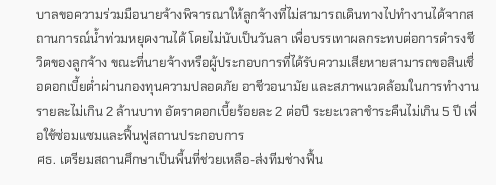บาลขอความร่วมมือนายจ้างพิจารณาให้ลูกจ้างที่ไม่สามารถเดินทางไปทำงานได้จากสถานการณ์น้ำท่วมหยุดงานได้ โดยไม่นับเป็นวันลา เพื่อบรรเทาผลกระทบต่อการดำรงชีวิตของลูกจ้าง ขณะที่นายจ้างหรือผู้ประกอบการที่ได้รับความเสียหายสามารถขอสินเชื่อดอกเบี้ยต่ำผ่านกองทุนความปลอดภัย อาชีวอนามัย และสภาพแวดล้อมในการทำงาน รายละไม่เกิน 2 ล้านบาท อัตราดอกเบี้ยร้อยละ 2 ต่อปี ระยะเวลาชำระคืนไม่เกิน 5 ปี เพื่อใช้ซ่อมแซมและฟื้นฟูสถานประกอบการ
ศธ. เตรียมสถานศึกษาเป็นพื้นที่ช่วยเหลือ-ส่งทีมช่างฟื้น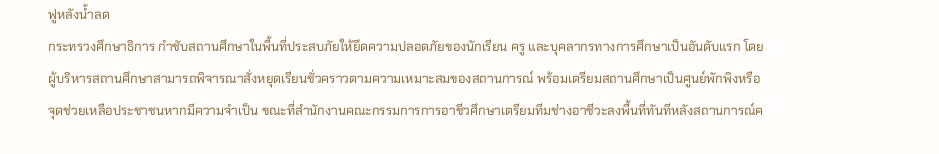ฟูหลังน้ำลด
กระทรวงศึกษาธิการ กำชับสถานศึกษาในพื้นที่ประสบภัยให้ยึดความปลอดภัยของนักเรียน ครู และบุคลากรทางการศึกษาเป็นอันดับแรก โดยผู้บริหารสถานศึกษาสามารถพิจารณาสั่งหยุดเรียนชั่วคราวตามความเหมาะสมของสถานการณ์ พร้อมเตรียมสถานศึกษาเป็นศูนย์พักพิงหรือจุดช่วยเหลือประชาชนหากมีความจำเป็น ขณะที่สำนักงานคณะกรรมการการอาชีวศึกษาเตรียมทีมช่างอาชีวะลงพื้นที่ทันทีหลังสถานการณ์ค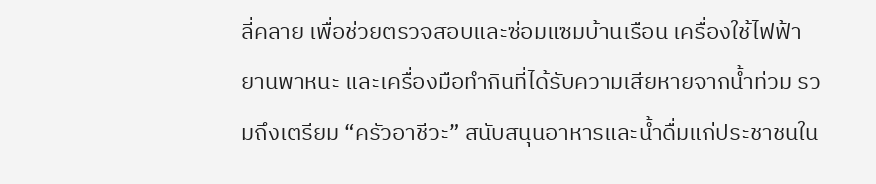ลี่คลาย เพื่อช่วยตรวจสอบและซ่อมแซมบ้านเรือน เครื่องใช้ไฟฟ้า ยานพาหนะ และเครื่องมือทำกินที่ได้รับความเสียหายจากน้ำท่วม รวมถึงเตรียม “ครัวอาชีวะ” สนับสนุนอาหารและน้ำดื่มแก่ประชาชนใน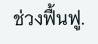ช่วงฟื้นฟู.